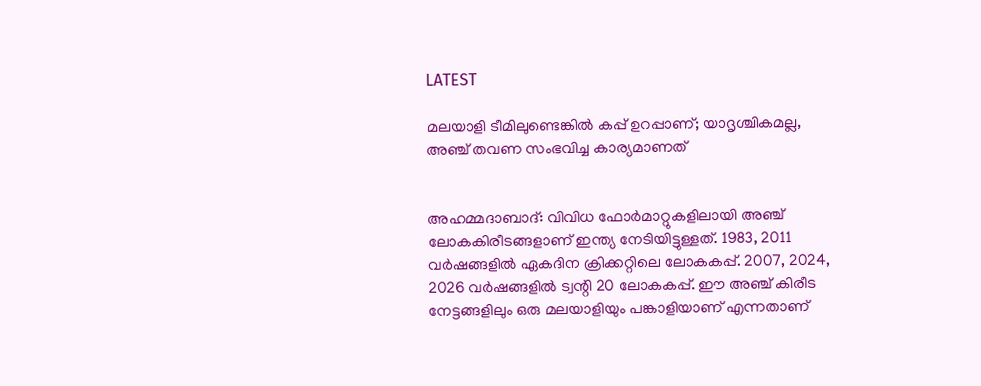LATEST

മലയാളി ടീമിലുണ്ടെങ്കില്‍ കപ്പ് ഉറപ്പാണ്; യാദൃശ്ചികമല്ല, അഞ്ച് തവണ സംഭവിച്ച കാര്യമാണത്


അഹമ്മദാബാദ്: വിവിധ ഫോര്‍മാറ്റുകളിലായി അഞ്ച് ലോകകിരീടങ്ങളാണ് ഇന്ത്യ നേടിയിട്ടുള്ളത്. 1983, 2011 വര്‍ഷങ്ങളില്‍ ഏകദിന ക്രിക്കറ്റിലെ ലോകകപ്പ്. 2007, 2024, 2026 വര്‍ഷങ്ങളില്‍ ട്വന്റി 20 ലോകകപ്പ്. ഈ അഞ്ച് കിരീട നേട്ടങ്ങളിലും ഒരു മലയാളിയും പങ്കാളിയാണ് എന്നതാണ്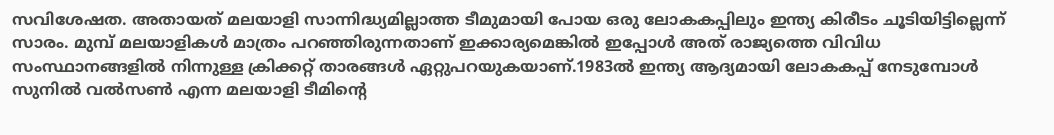സവിശേഷത. അതായത് മലയാളി സാന്നിദ്ധ്യമില്ലാത്ത ടീമുമായി പോയ ഒരു ലോകകപ്പിലും ഇന്ത്യ കിരീടം ചൂടിയിട്ടില്ലെന്ന് സാരം. മുമ്പ് മലയാളികള്‍ മാത്രം പറഞ്ഞിരുന്നതാണ് ഇക്കാര്യമെങ്കില്‍ ഇപ്പോള്‍ അത് രാജ്യത്തെ വിവിധ സംസ്ഥാനങ്ങളില്‍ നിന്നുള്ള ക്രിക്കറ്റ് താരങ്ങള്‍ ഏറ്റുപറയുകയാണ്.1983ല്‍ ഇന്ത്യ ആദ്യമായി ലോകകപ്പ് നേടുമ്പോള്‍ സുനില്‍ വല്‍സണ്‍ എന്ന മലയാളി ടീമിന്റെ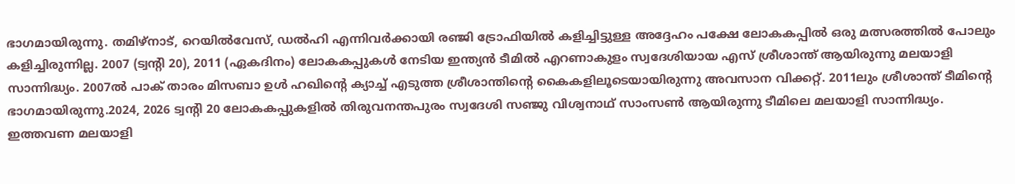ഭാഗമായിരുന്നു. തമിഴ്‌നാട്, റെയില്‍വേസ്, ഡല്‍ഹി എന്നിവര്‍ക്കായി രഞ്ജി ട്രോഫിയില്‍ കളിച്ചിട്ടുള്ള അദ്ദേഹം പക്ഷേ ലോകകപ്പില്‍ ഒരു മത്സരത്തില്‍ പോലും കളിച്ചിരുന്നില്ല. 2007 (ട്വന്റി 20), 2011 (ഏകദിനം) ലോകകപ്പുകള്‍ നേടിയ ഇന്ത്യന്‍ ടീമില്‍ എറണാകുളം സ്വദേശിയായ എസ് ശ്രീശാന്ത് ആയിരുന്നു മലയാളി സാന്നിദ്ധ്യം. 2007ല്‍ പാക് താരം മിസബാ ഉള്‍ ഹഖിന്റെ ക്യാച്ച് എടുത്ത ശ്രീശാന്തിന്റെ കൈകളിലൂടെയായിരുന്നു അവസാന വിക്കറ്റ്. 2011ലും ശ്രീശാന്ത് ടീമിന്റെ ഭാഗമായിരുന്നു.2024, 2026 ട്വന്റി 20 ലോകകപ്പുകളില്‍ തിരുവനന്തപുരം സ്വദേശി സഞ്ജു വിശ്വനാഥ് സാംസണ്‍ ആയിരുന്നു ടീമിലെ മലയാളി സാന്നിദ്ധ്യം. ഇത്തവണ മലയാളി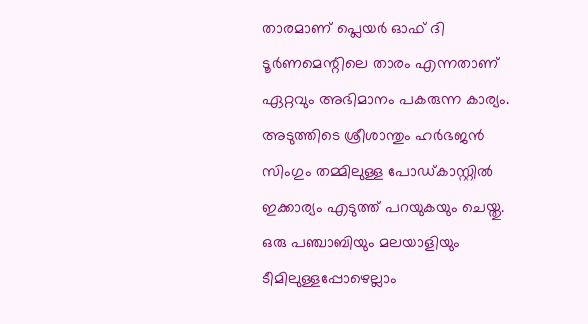താരമാണ് പ്ലെയര്‍ ഓഫ് ദി ടൂര്‍ണമെന്റിലെ താരം എന്നതാണ് ഏറ്റവും അഭിമാനം പകരുന്ന കാര്യം. അടുത്തിടെ ശ്രീശാന്തും ഹര്‍ഭജന്‍ സിംഗും തമ്മിലുള്ള പോഡ്കാസ്റ്റില്‍ ഇക്കാര്യം എടുത്ത് പറയുകയും ചെയ്തു. ഒരു പഞ്ചാബിയും മലയാളിയും ടീമിലുള്ളപ്പോഴെല്ലാം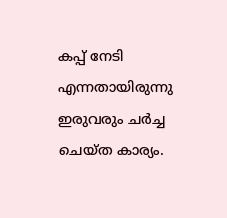കപ്പ് നേടി എന്നതായിരുന്നു ഇരുവരും ചര്‍ച്ച ചെയ്ത കാര്യം.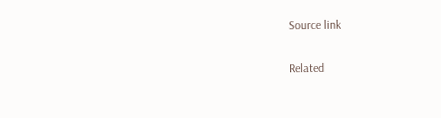Source link

Related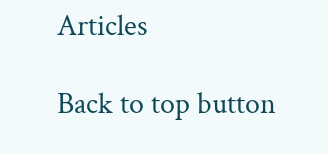Articles

Back to top button